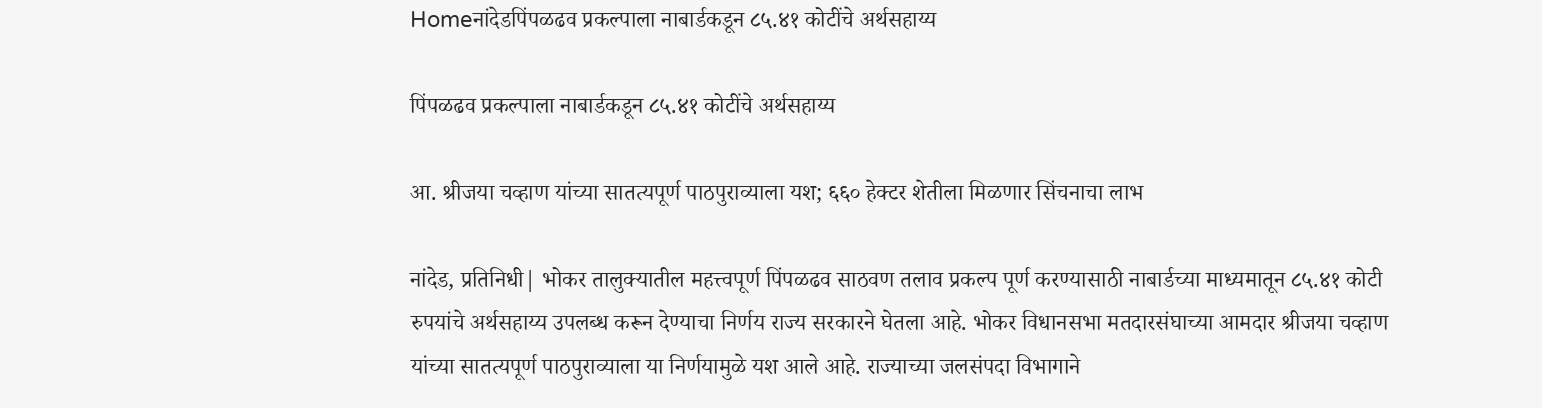Homeनांदेडपिंपळढव प्रकल्पाला नाबार्डकडून ८५.४१ कोटींचे अर्थसहाय्य

पिंपळढव प्रकल्पाला नाबार्डकडून ८५.४१ कोटींचे अर्थसहाय्य

आ. श्रीजया चव्हाण यांच्या सातत्यपूर्ण पाठपुराव्याला यश; ६६० हेक्टर शेतीला मिळणार सिंचनाचा लाभ

नांदेड, प्रतिनिधी| भोकर तालुक्यातील महत्त्वपूर्ण पिंपळढव साठवण तलाव प्रकल्प पूर्ण करण्यासाठी नाबार्डच्या माध्यमातून ८५.४१ कोटी रुपयांचे अर्थसहाय्य उपलब्ध करून देण्याचा निर्णय राज्य सरकारने घेतला आहे. भोकर विधानसभा मतदारसंघाच्या आमदार श्रीजया चव्हाण यांच्या सातत्यपूर्ण पाठपुराव्याला या निर्णयामुळे यश आले आहे. राज्याच्या जलसंपदा विभागाने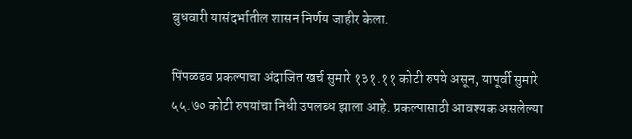बुधवारी यासंदर्भातील शासन निर्णय जाहीर केला.

पिंपळढव प्रकल्पाचा अंदाजित खर्च सुमारे १३१.११ कोटी रुपये असून, यापूर्वी सुमारे ५५.७० कोटी रुपयांचा निधी उपलब्ध झाला आहे. प्रकल्पासाठी आवश्यक असलेल्या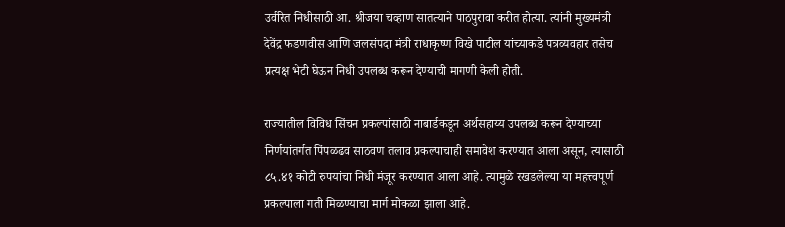उर्वरित निधीसाठी आ. श्रीजया चव्हाण सातत्याने पाठपुरावा करीत होत्या. त्यांनी मुख्यमंत्री देवेंद्र फडणवीस आणि जलसंपदा मंत्री राधाकृष्ण विखे पाटील यांच्याकडे पत्रव्यवहार तसेच प्रत्यक्ष भेटी घेऊन निधी उपलब्ध करून देण्याची मागणी केली होती.

राज्यातील विविध सिंचन प्रकल्पांसाठी नाबार्डकडून अर्थसहाय्य उपलब्ध करून देण्याच्या निर्णयांतर्गत पिंपळढव साठवण तलाव प्रकल्पाचाही समावेश करण्यात आला असून, त्यासाठी ८५.४१ कोटी रुपयांचा निधी मंजूर करण्यात आला आहे. त्यामुळे रखडलेल्या या महत्त्वपूर्ण प्रकल्पाला गती मिळण्याचा मार्ग मोकळा झाला आहे.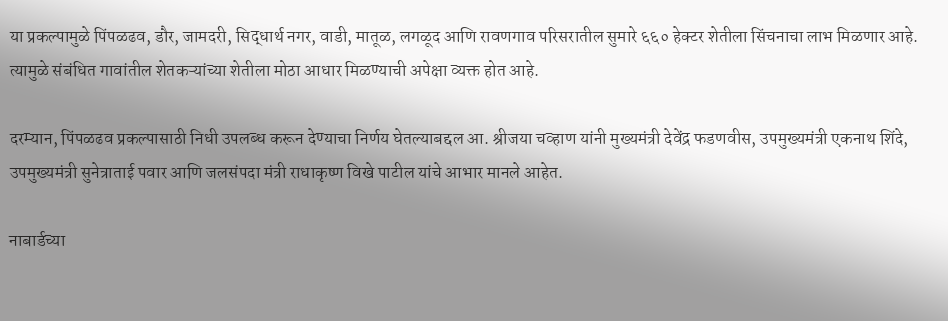या प्रकल्पामुळे पिंपळढव, डौर, जामदरी, सिद्धार्थ नगर, वाडी, मातूळ, लगळूद आणि रावणगाव परिसरातील सुमारे ६६० हेक्टर शेतीला सिंचनाचा लाभ मिळणार आहे. त्यामुळे संबंधित गावांतील शेतकऱ्यांच्या शेतीला मोठा आधार मिळण्याची अपेक्षा व्यक्त होत आहे.

दरम्यान, पिंपळढव प्रकल्पासाठी निधी उपलब्ध करून देण्याचा निर्णय घेतल्याबद्दल आ. श्रीजया चव्हाण यांनी मुख्यमंत्री देवेंद्र फडणवीस, उपमुख्यमंत्री एकनाथ शिंदे, उपमुख्यमंत्री सुनेत्राताई पवार आणि जलसंपदा मंत्री राधाकृष्ण विखे पाटील यांचे आभार मानले आहेत.

नाबार्डच्या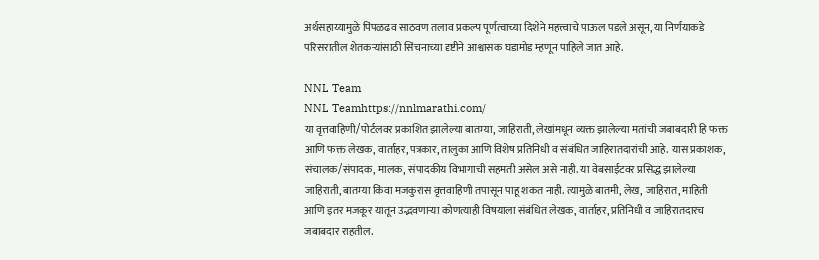अर्थसहाय्यामुळे पिंपळढव साठवण तलाव प्रकल्प पूर्णत्वाच्या दिशेने महत्त्वाचे पाऊल पडले असून, या निर्णयाकडे परिसरातील शेतकऱ्यांसाठी सिंचनाच्या दृष्टीने आश्वासक घडामोड म्हणून पाहिले जात आहे.

NNL Team
NNL Teamhttps://nnlmarathi.com/
या वृत्तवाहिणी/पोर्टलवर प्रकाशित झालेल्या बातम्या, जाहिराती, लेखांमधून व्यक्त झालेल्या मतांची जबाबदारी हि फक्त आणि फक्त लेखक, वार्ताहर, पत्रकार, तालुका आणि विशेष प्रतिनिधी व संबंधित जाहिरातदारांची आहे. यास प्रकाशक, संचालक/संपादक, मालक, संपादकीय विभागाची सहमती असेल असे नाही. या वेबसाईटवर प्रसिद्ध झालेल्या जाहिराती, बातम्या किंवा मजकुरास वृत्तवाहिणी तपासून पाहू शकत नाही. त्यामुळे बातमी, लेख, जाहिरात, माहिती आणि इतर मजकूर यातून उद्भवणाऱ्या कोणत्याही विषयाला संबंधित लेखक, वार्ताहर, प्रतिनिधी व जाहिरातदारच जबाबदार राहतील.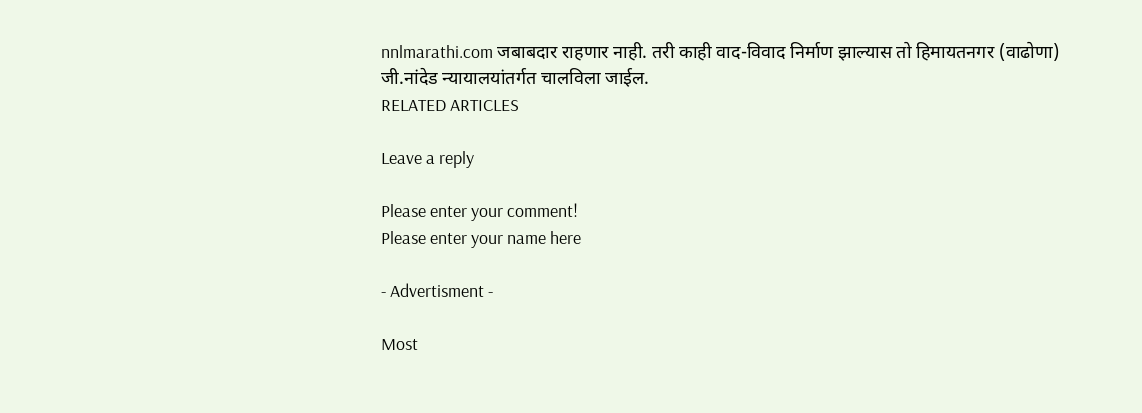nnlmarathi.com जबाबदार राहणार नाही. तरी काही वाद-विवाद निर्माण झाल्यास तो हिमायतनगर (वाढोणा) जी.नांदेड न्यायालयांतर्गत चालविला जाईल.
RELATED ARTICLES

Leave a reply

Please enter your comment!
Please enter your name here

- Advertisment -

Most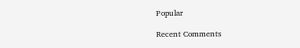Popular

Recent Comments